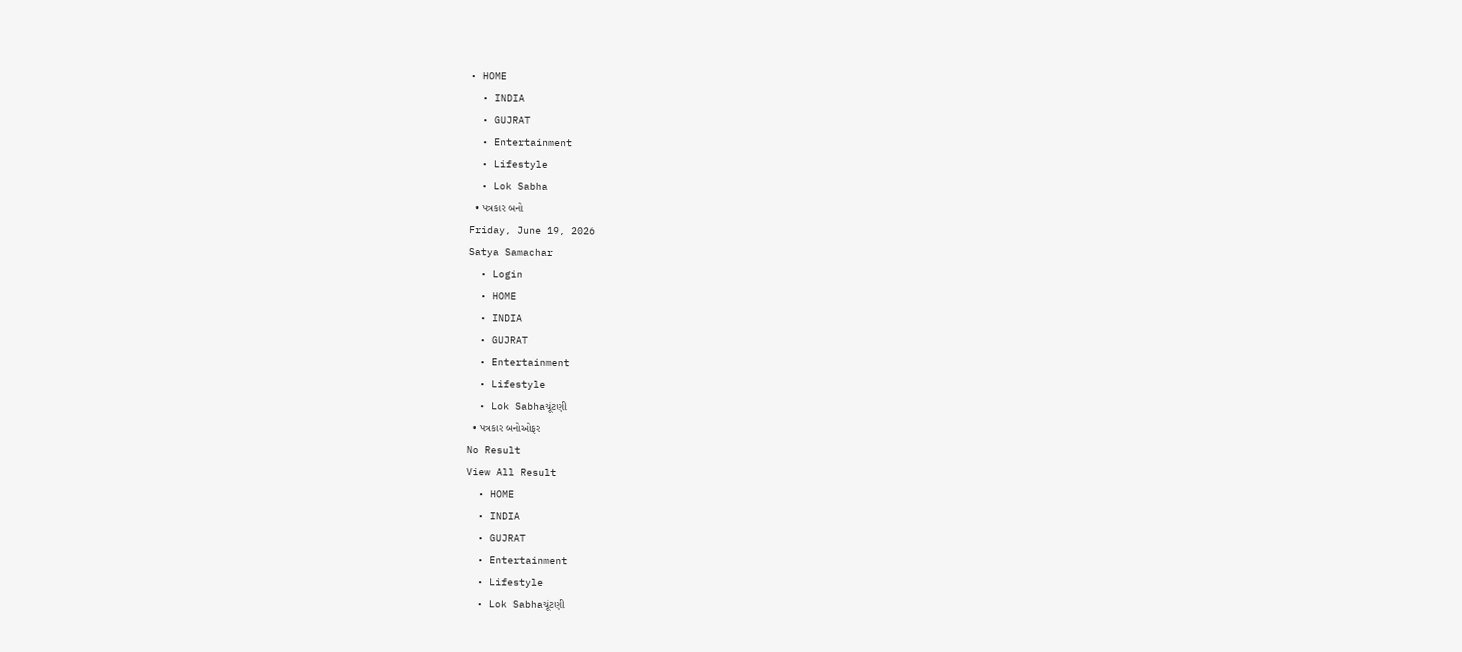• HOME
  • INDIA
  • GUJRAT
  • Entertainment
  • Lifestyle
  • Lok Sabha
  • પત્રકાર બનો
Friday, June 19, 2026
Satya Samachar
  • Login
  • HOME
  • INDIA
  • GUJRAT
  • Entertainment
  • Lifestyle
  • Lok Sabhaચૂંટણી
  • પત્રકાર બનોઓફર
No Result
View All Result
  • HOME
  • INDIA
  • GUJRAT
  • Entertainment
  • Lifestyle
  • Lok Sabhaચૂંટણી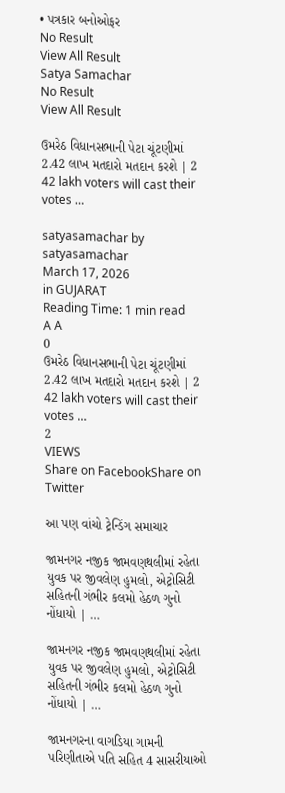• પત્રકાર બનોઓફર
No Result
View All Result
Satya Samachar
No Result
View All Result

ઉમરેઠ વિધાનસભાની પેટા ચૂંટણીમાં 2.42 લાખ મતદારો મતદાન કરશે | 2 42 lakh voters will cast their votes …

satyasamachar by satyasamachar
March 17, 2026
in GUJARAT
Reading Time: 1 min read
A A
0
ઉમરેઠ વિધાનસભાની પેટા ચૂંટણીમાં 2.42 લાખ મતદારો મતદાન કરશે | 2 42 lakh voters will cast their votes …
2
VIEWS
Share on FacebookShare on Twitter

આ પણ વાંચો ટ્રેન્ડિંગ સમાચાર

જામનગર નજીક જામવણથલીમાં રહેતા યુવક પર જીવલેણ હુમલો, એટ્રોસિટી સહિતની ગંભીર કલમો હેઠળ ગુનો નોંધાયો | …

જામનગર નજીક જામવણથલીમાં રહેતા યુવક પર જીવલેણ હુમલો, એટ્રોસિટી સહિતની ગંભીર કલમો હેઠળ ગુનો નોંધાયો | …

જામનગરના વાગડિયા ગામની પરિણીતાએ પતિ સહિત 4 સાસરીયાઓ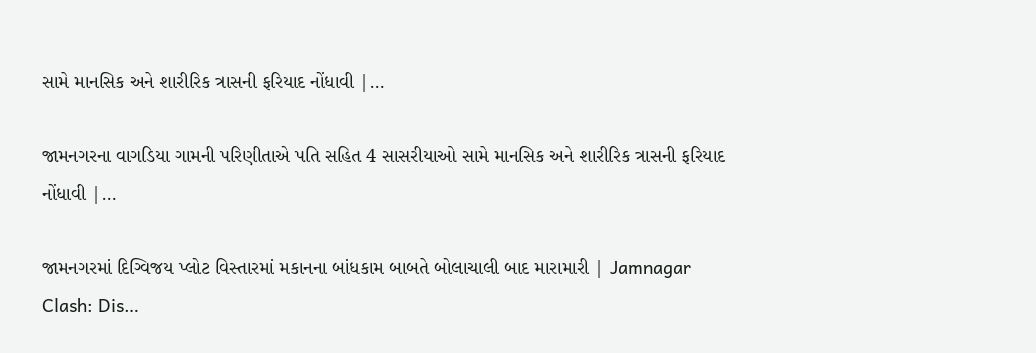સામે માનસિક અને શારીરિક ત્રાસની ફરિયાદ નોંધાવી |…

જામનગરના વાગડિયા ગામની પરિણીતાએ પતિ સહિત 4 સાસરીયાઓ સામે માનસિક અને શારીરિક ત્રાસની ફરિયાદ નોંધાવી |…

જામનગરમાં દિગ્વિજય પ્લોટ વિસ્તારમાં મકાનના બાંધકામ બાબતે બોલાચાલી બાદ મારામારી | Jamnagar Clash: Dis…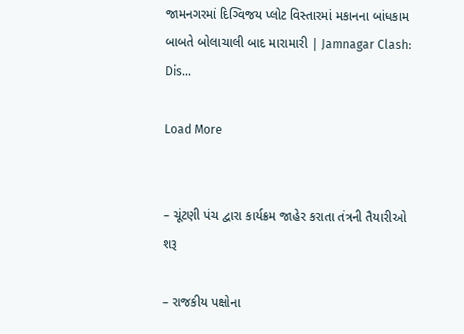જામનગરમાં દિગ્વિજય પ્લોટ વિસ્તારમાં મકાનના બાંધકામ બાબતે બોલાચાલી બાદ મારામારી | Jamnagar Clash: Dis…

Load More


– ચૂંટણી પંચ દ્વારા કાર્યક્રમ જાહેર કરાતા તંત્રની તૈયારીઓ શરૂ

– રાજકીય પક્ષોના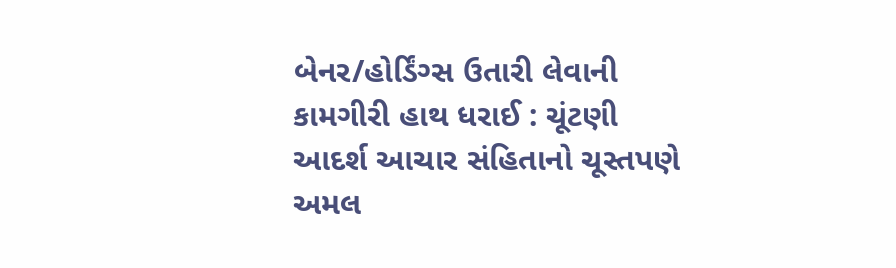બેનર/હોર્ડિંગ્સ ઉતારી લેવાની કામગીરી હાથ ધરાઈ : ચૂંટણી આદર્શ આચાર સંહિતાનો ચૂસ્તપણે અમલ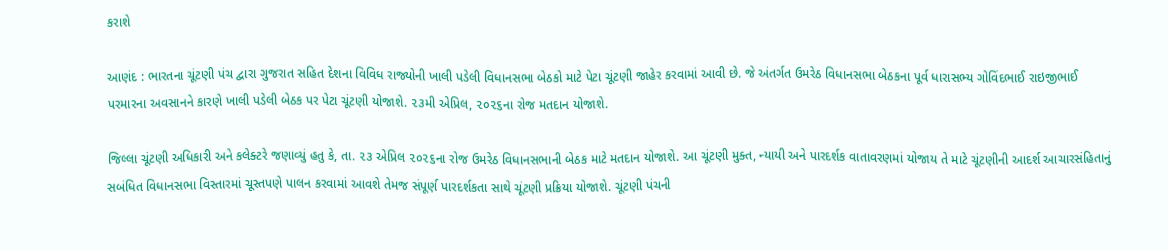કરાશે

આણંદ : ભારતના ચૂંટણી પંચ દ્વારા ગુજરાત સહિત દેશના વિવિધ રાજ્યોની ખાલી પડેલી વિધાનસભા બેઠકો માટે પેટા ચૂંટણી જાહેર કરવામાં આવી છે. જે અંતર્ગત ઉમરેઠ વિધાનસભા બેઠકના પૂર્વ ધારાસભ્ય ગોવિંદભાઈ રાઇજીભાઈ પરમારના અવસાનને કારણે ખાલી પડેલી બેઠક પર પેટા ચૂંટણી યોજાશે. ૨૩મી એપ્રિલ, ૨૦૨૬ના રોજ મતદાન યોજાશે.

જિલ્લા ચૂંટણી અધિકારી અને કલેક્ટરે જણાવ્યું હતુ કે, તા. ૨૩ એપ્રિલ ૨૦૨૬ના રોજ ઉમરેઠ વિધાનસભાની બેઠક માટે મતદાન યોજાશે. આ ચૂંટણી મુક્ત, ન્યાયી અને પારદર્શક વાતાવરણમાં યોજાય તે માટે ચૂંટણીની આદર્શ આચારસંહિતાનું સબંધિત વિધાનસભા વિસ્તારમાં ચૂસ્તપણે પાલન કરવામાં આવશે તેમજ સંપૂર્ણ પારદર્શકતા સાથે ચૂંટણી પ્રક્રિયા યોજાશે. ચૂંટણી પંચની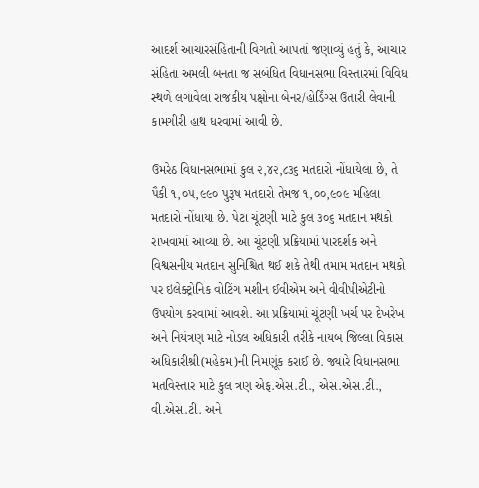આદર્શ આચારસંહિતાની વિગતો આપતાં જણાવ્યું હતું કે, આચાર સંહિતા અમલી બનતા જ સબંધિત વિધાનસભા વિસ્તારમાં વિવિધ સ્થળે લગાવેલા રાજકીય પક્ષોના બેનર/હોર્ડિંગ્સ ઉતારી લેવાની કામગીરી હાથ ધરવામાં આવી છે.

ઉમરેઠ વિધાનસભામાં કુલ ૨,૪૨,૮૩૬ મતદારો નોંધાયેલા છે, તે પૈકી ૧,૦૫,૯૯૦ પુરૂષ મતદારો તેમજ ૧,૦૦,૯૦૯ મહિલા મતદારો નોંધાયા છે. પેટા ચૂંટણી માટે કુલ ૩૦૬ મતદાન મથકો રાખવામાં આવ્યા છે. આ ચૂંટણી પ્રક્રિયામાં પારદર્શક અને વિશ્વસનીય મતદાન સુનિશ્ચિત થઈ શકે તેથી તમામ મતદાન મથકો પર ઇલેક્ટ્રોનિક વોટિંગ મશીન ઈવીએમ અને વીવીપીએટીનો ઉપયોગ કરવામાં આવશે. આ પ્રક્રિયામાં ચૂંટણી ખર્ચ પર દેખરેખ અને નિયંત્રણ માટે નોડલ અધિકારી તરીકે નાયબ જિલ્લા વિકાસ અધિકારીશ્રી(મહેકમ)ની નિમણૂંક કરાઈ છે. જ્યારે વિધાનસભા મતવિસ્તાર માટે કુલ ત્રણ એફ.એસ.ટી., એસ.એસ.ટી., વી.એસ.ટી. અને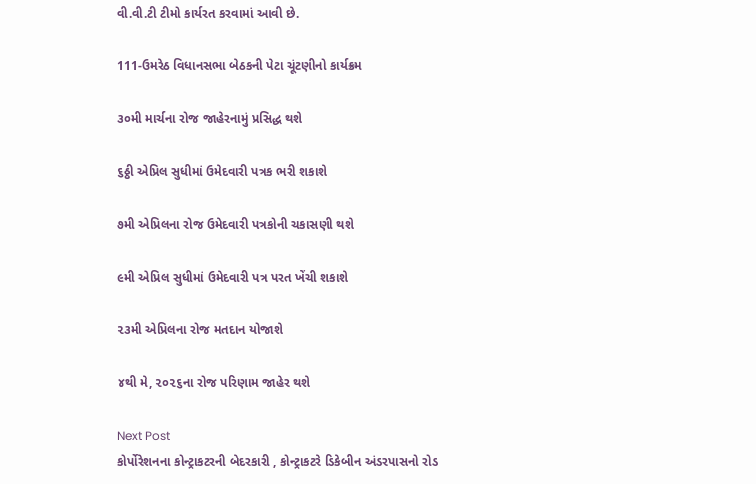વી.વી.ટી ટીમો કાર્યરત કરવામાં આવી છે.

111-ઉમરેઠ વિધાનસભા બેઠકની પેટા ચૂંટણીનો કાર્યક્રમ

૩૦મી માર્ચના રોજ જાહેરનામું પ્રસિદ્ધ થશે

૬ઠ્ઠી એપ્રિલ સુધીમાં ઉમેદવારી પત્રક ભરી શકાશે

૭મી એપ્રિલના રોજ ઉમેદવારી પત્રકોની ચકાસણી થશે

૯મી એપ્રિલ સુધીમાં ઉમેદવારી પત્ર પરત ખેંચી શકાશે

૨૩મી એપ્રિલના રોજ મતદાન યોજાશે

૪થી મે, ૨૦૨૬ના રોજ પરિણામ જાહેર થશે

Next Post
કોર્પોરેશનના કોન્ટ્રાકટરની બેદરકારી , કોન્ટ્રાકટરે ડિકેબીન અંડરપાસનો રોડ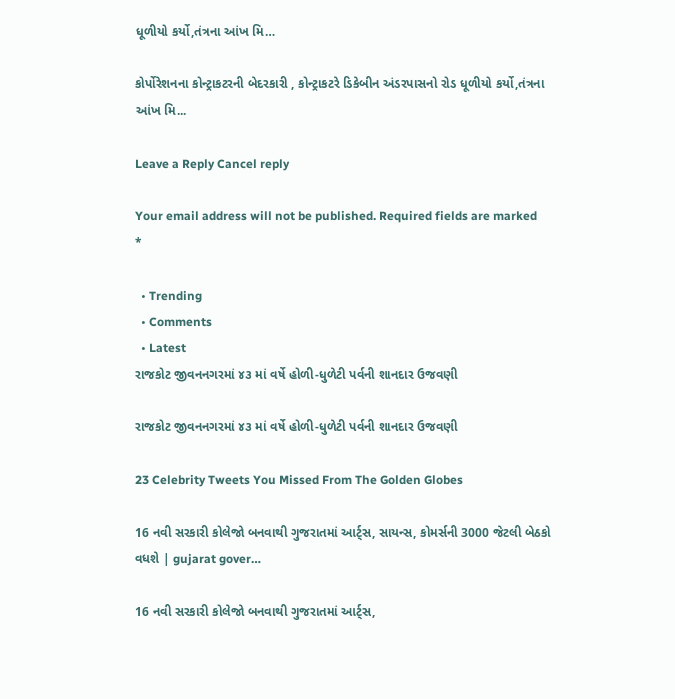ધૂળીયો કર્યો,તંત્રના આંખ મિ…

કોર્પોરેશનના કોન્ટ્રાકટરની બેદરકારી , કોન્ટ્રાકટરે ડિકેબીન અંડરપાસનો રોડ ધૂળીયો કર્યો,તંત્રના આંખ મિ...

Leave a Reply Cancel reply

Your email address will not be published. Required fields are marked *

  • Trending
  • Comments
  • Latest
રાજકોટ જીવનનગરમાં ૪૩ માં વર્ષે હોળી-ધુળેટી પર્વની શાનદાર ઉજવણી

રાજકોટ જીવનનગરમાં ૪૩ માં વર્ષે હોળી-ધુળેટી પર્વની શાનદાર ઉજવણી

23 Celebrity Tweets You Missed From The Golden Globes

16 નવી સરકારી કોલેજો બનવાથી ગુજરાતમાં આર્ટ્સ, સાયન્સ, કોમર્સની 3000 જેટલી બેઠકો વધશે | gujarat gover…

16 નવી સરકારી કોલેજો બનવાથી ગુજરાતમાં આર્ટ્સ,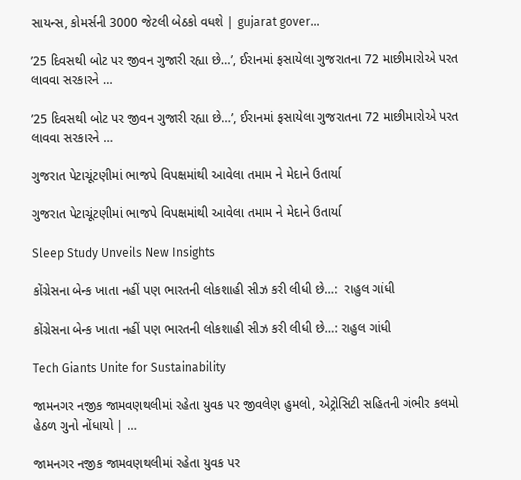સાયન્સ, કોમર્સની 3000 જેટલી બેઠકો વધશે | gujarat gover…

’25 દિવસથી બોટ પર જીવન ગુજારી રહ્યા છે…’, ઈરાનમાં ફસાયેલા ગુજરાતના 72 માછીમારોએ પરત લાવવા સરકારને …

’25 દિવસથી બોટ પર જીવન ગુજારી રહ્યા છે…’, ઈરાનમાં ફસાયેલા ગુજરાતના 72 માછીમારોએ પરત લાવવા સરકારને …

ગુજરાત પેટાચૂંટણીમાં ભાજપે વિપક્ષમાંથી આવેલા તમામ ને મેદાને ઉતાર્યા

ગુજરાત પેટાચૂંટણીમાં ભાજપે વિપક્ષમાંથી આવેલા તમામ ને મેદાને ઉતાર્યા

Sleep Study Unveils New Insights

કોંગ્રેસના બેન્ક ખાતા નહીં પણ ભારતની લોકશાહી સીઝ કરી લીધી છે…:  રાહુલ ગાંધી

કોંગ્રેસના બેન્ક ખાતા નહીં પણ ભારતની લોકશાહી સીઝ કરી લીધી છે…: રાહુલ ગાંધી

Tech Giants Unite for Sustainability

જામનગર નજીક જામવણથલીમાં રહેતા યુવક પર જીવલેણ હુમલો, એટ્રોસિટી સહિતની ગંભીર કલમો હેઠળ ગુનો નોંધાયો | …

જામનગર નજીક જામવણથલીમાં રહેતા યુવક પર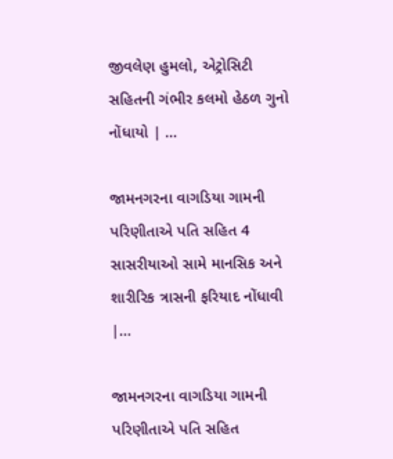જીવલેણ હુમલો, એટ્રોસિટી સહિતની ગંભીર કલમો હેઠળ ગુનો નોંધાયો | …

જામનગરના વાગડિયા ગામની પરિણીતાએ પતિ સહિત 4 સાસરીયાઓ સામે માનસિક અને શારીરિક ત્રાસની ફરિયાદ નોંધાવી |…

જામનગરના વાગડિયા ગામની પરિણીતાએ પતિ સહિત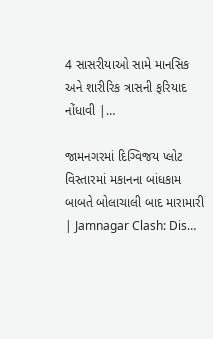4 સાસરીયાઓ સામે માનસિક અને શારીરિક ત્રાસની ફરિયાદ નોંધાવી |…

જામનગરમાં દિગ્વિજય પ્લોટ વિસ્તારમાં મકાનના બાંધકામ બાબતે બોલાચાલી બાદ મારામારી | Jamnagar Clash: Dis…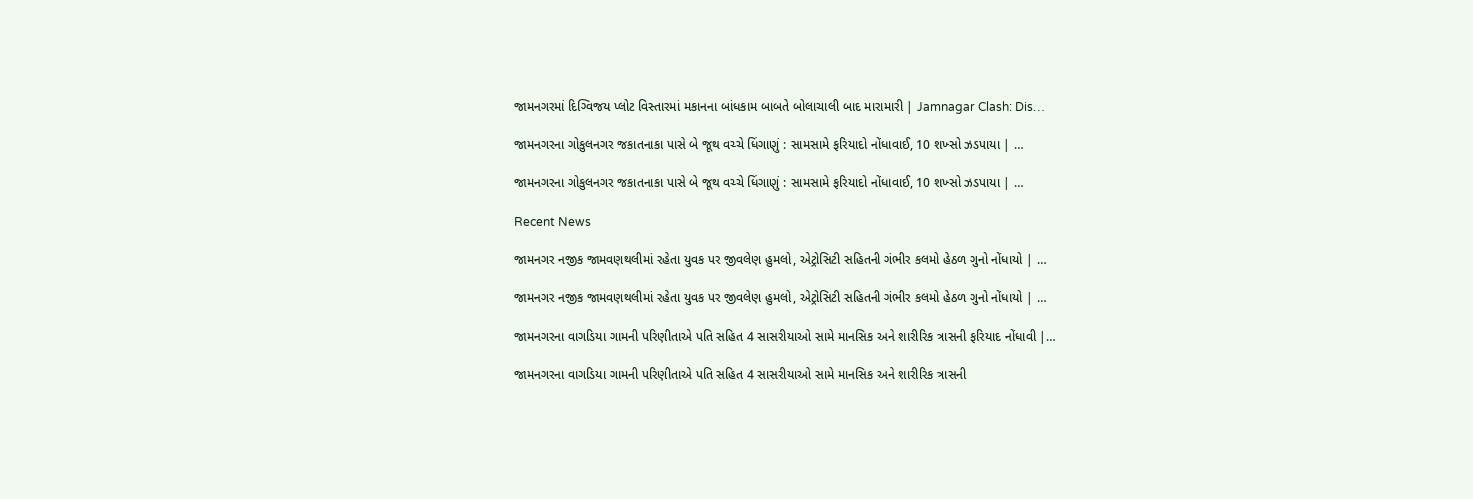જામનગરમાં દિગ્વિજય પ્લોટ વિસ્તારમાં મકાનના બાંધકામ બાબતે બોલાચાલી બાદ મારામારી | Jamnagar Clash: Dis…

જામનગરના ગોકુલનગર જકાતનાકા પાસે બે જૂથ વચ્ચે ધિંગાણું : સામસામે ફરિયાદો નોંધાવાઈ, 10 શખ્સો ઝડપાયા | …

જામનગરના ગોકુલનગર જકાતનાકા પાસે બે જૂથ વચ્ચે ધિંગાણું : સામસામે ફરિયાદો નોંધાવાઈ, 10 શખ્સો ઝડપાયા | …

Recent News

જામનગર નજીક જામવણથલીમાં રહેતા યુવક પર જીવલેણ હુમલો, એટ્રોસિટી સહિતની ગંભીર કલમો હેઠળ ગુનો નોંધાયો | …

જામનગર નજીક જામવણથલીમાં રહેતા યુવક પર જીવલેણ હુમલો, એટ્રોસિટી સહિતની ગંભીર કલમો હેઠળ ગુનો નોંધાયો | …

જામનગરના વાગડિયા ગામની પરિણીતાએ પતિ સહિત 4 સાસરીયાઓ સામે માનસિક અને શારીરિક ત્રાસની ફરિયાદ નોંધાવી |…

જામનગરના વાગડિયા ગામની પરિણીતાએ પતિ સહિત 4 સાસરીયાઓ સામે માનસિક અને શારીરિક ત્રાસની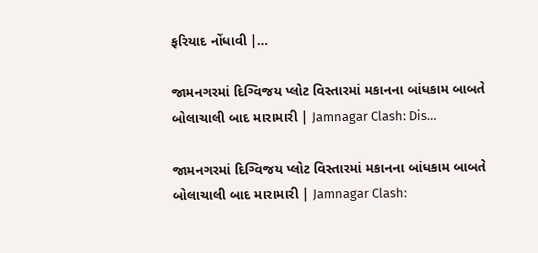ફરિયાદ નોંધાવી |…

જામનગરમાં દિગ્વિજય પ્લોટ વિસ્તારમાં મકાનના બાંધકામ બાબતે બોલાચાલી બાદ મારામારી | Jamnagar Clash: Dis…

જામનગરમાં દિગ્વિજય પ્લોટ વિસ્તારમાં મકાનના બાંધકામ બાબતે બોલાચાલી બાદ મારામારી | Jamnagar Clash: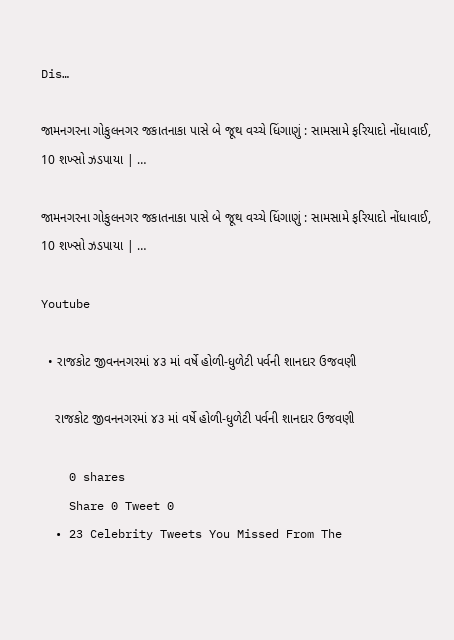Dis…

જામનગરના ગોકુલનગર જકાતનાકા પાસે બે જૂથ વચ્ચે ધિંગાણું : સામસામે ફરિયાદો નોંધાવાઈ, 10 શખ્સો ઝડપાયા | …

જામનગરના ગોકુલનગર જકાતનાકા પાસે બે જૂથ વચ્ચે ધિંગાણું : સામસામે ફરિયાદો નોંધાવાઈ, 10 શખ્સો ઝડપાયા | …

Youtube

  • રાજકોટ જીવનનગરમાં ૪૩ માં વર્ષે હોળી-ધુળેટી પર્વની શાનદાર ઉજવણી

    રાજકોટ જીવનનગરમાં ૪૩ માં વર્ષે હોળી-ધુળેટી પર્વની શાનદાર ઉજવણી

    0 shares
    Share 0 Tweet 0
  • 23 Celebrity Tweets You Missed From The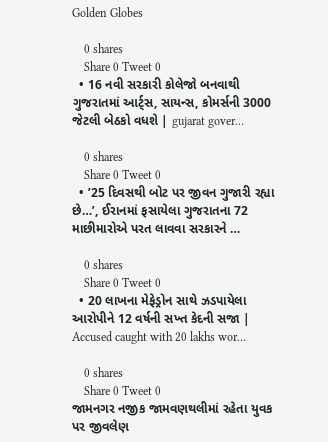Golden Globes

    0 shares
    Share 0 Tweet 0
  • 16 નવી સરકારી કોલેજો બનવાથી ગુજરાતમાં આર્ટ્સ, સાયન્સ, કોમર્સની 3000 જેટલી બેઠકો વધશે | gujarat gover…

    0 shares
    Share 0 Tweet 0
  • ’25 દિવસથી બોટ પર જીવન ગુજારી રહ્યા છે…’, ઈરાનમાં ફસાયેલા ગુજરાતના 72 માછીમારોએ પરત લાવવા સરકારને …

    0 shares
    Share 0 Tweet 0
  • 20 લાખના મેફેડ્રોન સાથે ઝડપાયેલા આરોપીને 12 વર્ષની સખ્ત કેદની સજા | Accused caught with 20 lakhs wor…

    0 shares
    Share 0 Tweet 0
જામનગર નજીક જામવણથલીમાં રહેતા યુવક પર જીવલેણ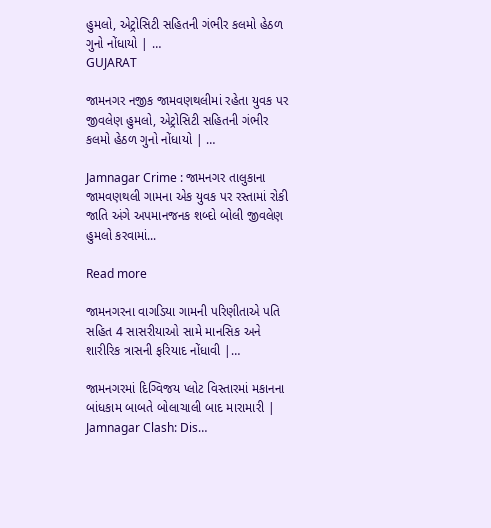હુમલો, એટ્રોસિટી સહિતની ગંભીર કલમો હેઠળ ગુનો નોંધાયો | …
GUJARAT

જામનગર નજીક જામવણથલીમાં રહેતા યુવક પર જીવલેણ હુમલો, એટ્રોસિટી સહિતની ગંભીર કલમો હેઠળ ગુનો નોંધાયો | …

Jamnagar Crime : જામનગર તાલુકાના જામવણથલી ગામના એક યુવક પર રસ્તામાં રોકી જાતિ અંગે અપમાનજનક શબ્દો બોલી જીવલેણ હુમલો કરવામાં...

Read more

જામનગરના વાગડિયા ગામની પરિણીતાએ પતિ સહિત 4 સાસરીયાઓ સામે માનસિક અને શારીરિક ત્રાસની ફરિયાદ નોંધાવી |…

જામનગરમાં દિગ્વિજય પ્લોટ વિસ્તારમાં મકાનના બાંધકામ બાબતે બોલાચાલી બાદ મારામારી | Jamnagar Clash: Dis…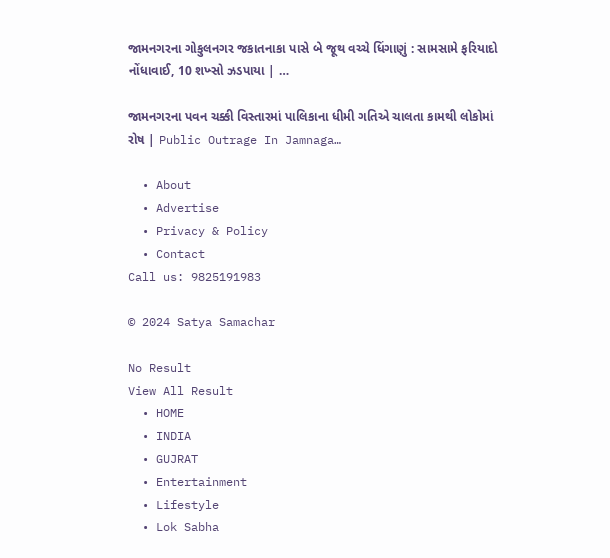જામનગરના ગોકુલનગર જકાતનાકા પાસે બે જૂથ વચ્ચે ધિંગાણું : સામસામે ફરિયાદો નોંધાવાઈ, 10 શખ્સો ઝડપાયા | …

જામનગરના પવન ચક્કી વિસ્તારમાં પાલિકાના ધીમી ગતિએ ચાલતા કામથી લોકોમાં રોષ | Public Outrage In Jamnaga…

  • About
  • Advertise
  • Privacy & Policy
  • Contact
Call us: 9825191983

© 2024 Satya Samachar

No Result
View All Result
  • HOME
  • INDIA
  • GUJRAT
  • Entertainment
  • Lifestyle
  • Lok Sabha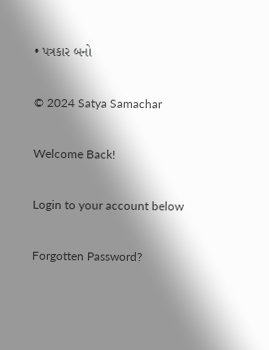• પત્રકાર બનો

© 2024 Satya Samachar

Welcome Back!

Login to your account below

Forgotten Password?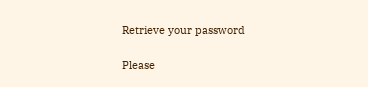Retrieve your password

Please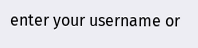enter your username or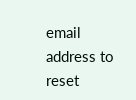email address to reset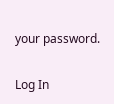your password.

Log In